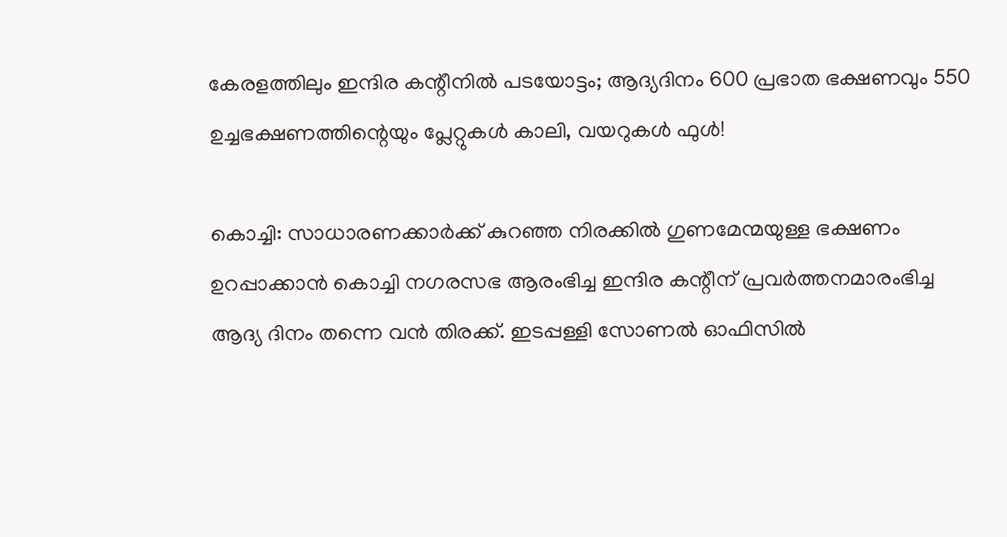കേരളത്തിലും ഇന്ദിര കന്റീനിൽ പടയോട്ടം; ആദ്യദിനം 600 പ്രഭാത ഭക്ഷണവും 550 ഉച്ചഭക്ഷണത്തിന്റെയും പ്ലേറ്റുകൾ കാലി, വയറുകൾ ഫുൾ!

കൊച്ചി: സാധാരണക്കാർക്ക് കുറഞ്ഞ നിരക്കിൽ ഗുണമേന്മയുള്ള ഭക്ഷണം ഉറപ്പാക്കാൻ കൊച്ചി നഗരസഭ ആരംഭിച്ച ഇന്ദിര കന്റീന് പ്രവർത്തനമാരംഭിച്ച ആദ്യ ദിനം തന്നെ വൻ തിരക്ക്. ഇടപ്പള്ളി സോണൽ ഓഫിസിൽ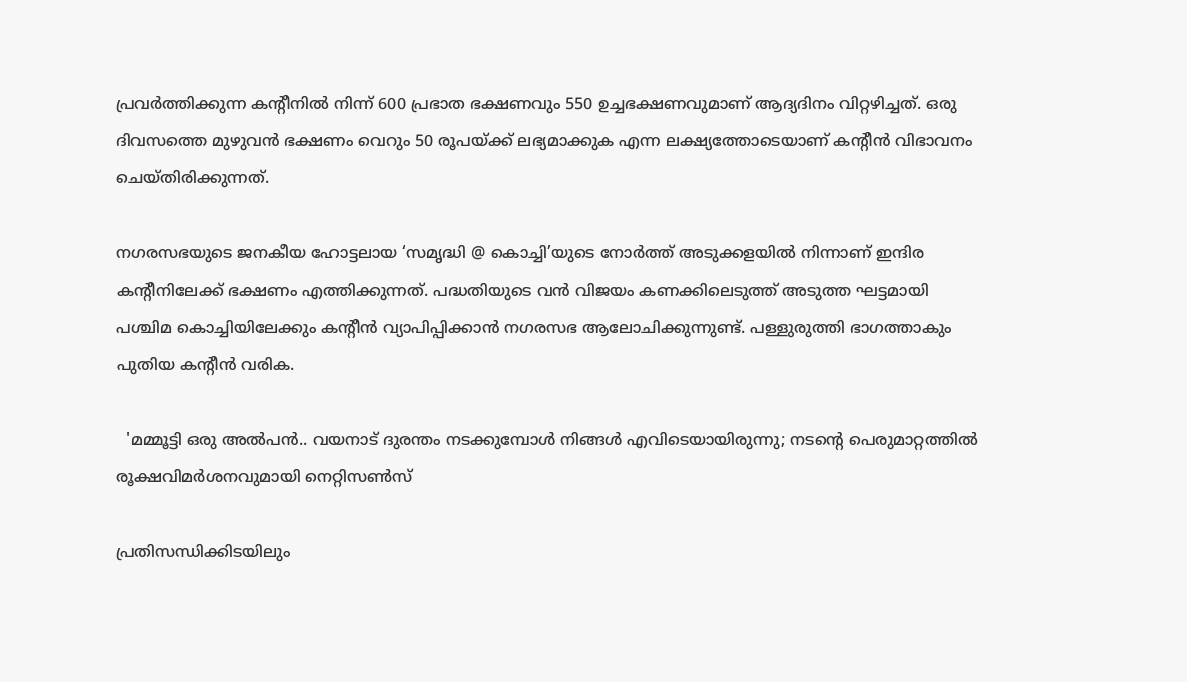പ്രവർത്തിക്കുന്ന കന്റീനിൽ നിന്ന് 600 പ്രഭാത ഭക്ഷണവും 550 ഉച്ചഭക്ഷണവുമാണ് ആദ്യദിനം വിറ്റഴിച്ചത്. ഒരു ദിവസത്തെ മുഴുവൻ ഭക്ഷണം വെറും 50 രൂപയ്ക്ക് ലഭ്യമാക്കുക എന്ന ലക്ഷ്യത്തോടെയാണ് കന്റീൻ വിഭാവനം ചെയ്തിരിക്കുന്നത്.

നഗരസഭയുടെ ജനകീയ ഹോട്ടലായ ‘സമൃദ്ധി @ കൊച്ചി’യുടെ നോർത്ത് അടുക്കളയിൽ നിന്നാണ് ഇന്ദിര കന്റീനിലേക്ക് ഭക്ഷണം എത്തിക്കുന്നത്. പദ്ധതിയുടെ വൻ വിജയം കണക്കിലെടുത്ത് അടുത്ത ഘട്ടമായി പശ്ചിമ കൊച്ചിയിലേക്കും കന്റീൻ വ്യാപിപ്പിക്കാൻ നഗരസഭ ആലോചിക്കുന്നുണ്ട്. പള്ളുരുത്തി ഭാഗത്താകും പുതിയ കന്റീൻ വരിക.

  'മമ്മൂട്ടി ഒരു അൽപൻ.. വയനാട് ദുരന്തം നടക്കുമ്പോൾ നിങ്ങൾ എവിടെയായിരുന്നു; നടന്റെ പെരുമാറ്റത്തിൽ രൂക്ഷവിമർശനവുമായി നെറ്റിസൺസ്

പ്രതിസന്ധിക്കിടയിലും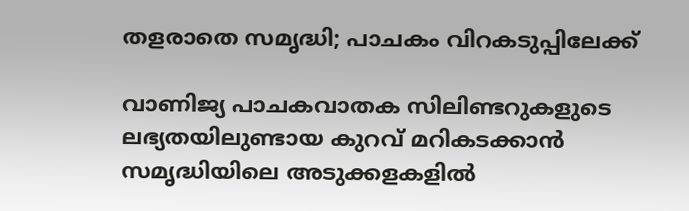തളരാതെ സമൃദ്ധി; പാചകം വിറകടുപ്പിലേക്ക്

വാണിജ്യ പാചകവാതക സിലിണ്ടറുകളുടെ ലഭ്യതയിലുണ്ടായ കുറവ് മറികടക്കാൻ സമൃദ്ധിയിലെ അടുക്കളകളിൽ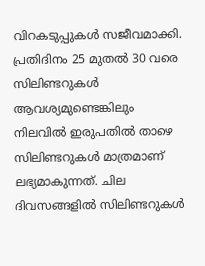വിറകടുപ്പുകൾ സജീവമാക്കി. പ്രതിദിനം 25 മുതൽ 30 വരെ സിലിണ്ടറുകൾ ആവശ്യമുണ്ടെങ്കിലും നിലവിൽ ഇരുപതിൽ താഴെ സിലിണ്ടറുകൾ മാത്രമാണ് ലഭ്യമാകുന്നത്. ചില ദിവസങ്ങളിൽ സിലിണ്ടറുകൾ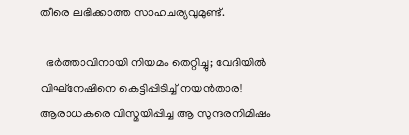തീരെ ലഭിക്കാത്ത സാഹചര്യവുമുണ്ട്.

  ഭർത്താവിനായി നിയമം തെറ്റിച്ചു; വേദിയിൽ വിഘ്നേഷിനെ കെട്ടിപ്പിടിച്ച് നയൻതാര! ആരാധകരെ വിസ്മയിപ്പിച്ച ആ സുന്ദരനിമിഷം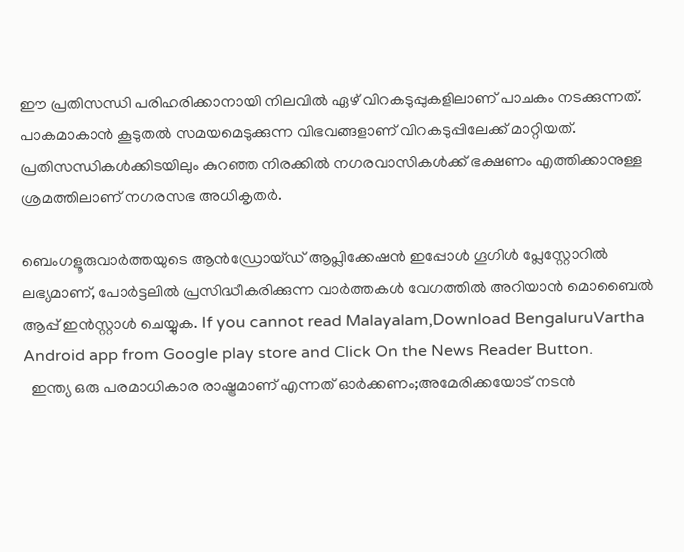ഈ പ്രതിസന്ധി പരിഹരിക്കാനായി നിലവിൽ ഏഴ് വിറകടുപ്പുകളിലാണ് പാചകം നടക്കുന്നത്. പാകമാകാൻ കൂടുതൽ സമയമെടുക്കുന്ന വിഭവങ്ങളാണ് വിറകടുപ്പിലേക്ക് മാറ്റിയത്. പ്രതിസന്ധികൾക്കിടയിലും കുറഞ്ഞ നിരക്കിൽ നഗരവാസികൾക്ക് ഭക്ഷണം എത്തിക്കാനുള്ള ശ്രമത്തിലാണ് നഗരസഭ അധികൃതർ.

ബെംഗളൂരുവാർത്തയുടെ ആൻഡ്രോയ്ഡ് ആപ്ലിക്കേഷൻ ഇപ്പോൾ ഗൂഗിൾ പ്ലേസ്റ്റോറിൽ ലഭ്യമാണ്, പോർട്ടലിൽ പ്രസിദ്ധീകരിക്കുന്ന വാർത്തകൾ വേഗത്തിൽ അറിയാൻ മൊബൈൽ ആപ്പ് ഇൻസ്റ്റാൾ ചെയ്യുക. If you cannot read Malayalam,Download BengaluruVartha Android app from Google play store and Click On the News Reader Button.
  ഇന്ത്യ ഒരു പരമാധികാര രാഷ്ട്രമാണ് എന്നത് ഓർക്കണം;അമേരിക്കയോട് നടൻ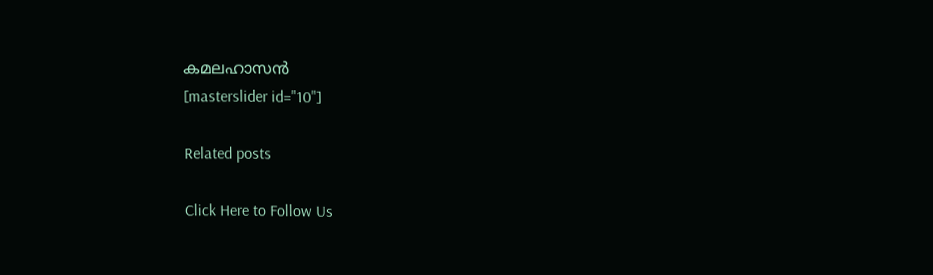കമലഹാസൻ
[masterslider id="10"]

Related posts

Click Here to Follow Us